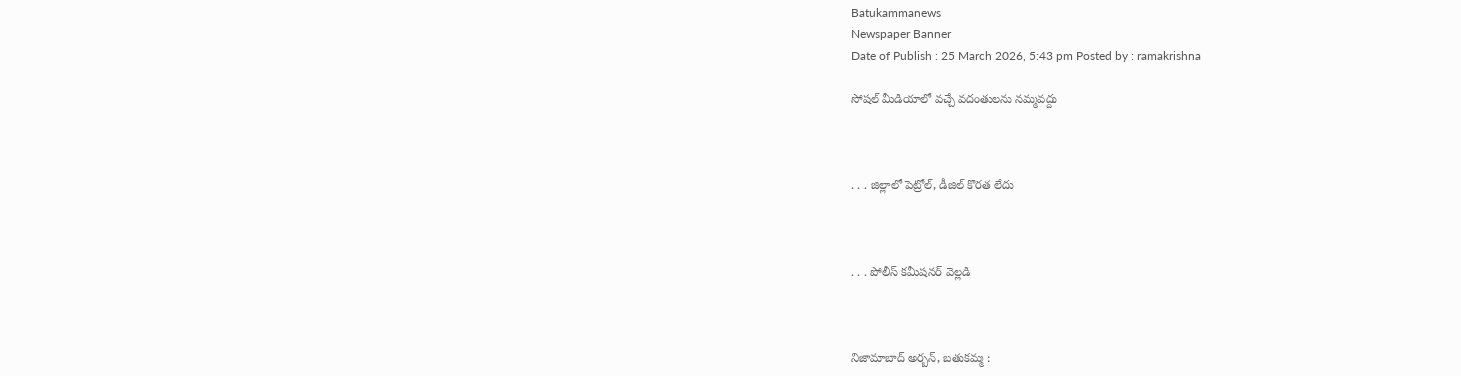Batukammanews
Newspaper Banner
Date of Publish : 25 March 2026, 5:43 pm Posted by : ramakrishna

సోషల్ మీడియాలో వచ్చే వదంతులను నమ్మవద్దు



. . . జిల్లాలో పెట్రోల్, డీజిల్ కొరత లేదు



. . . పోలీస్ కమీషనర్ వెల్లడి



నిజామాబాద్ అర్బన్, బతుకమ్మ :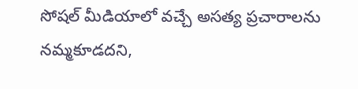సోషల్ మీడియాలో వచ్చే అసత్య ప్రచారాలను నమ్మకూడదని,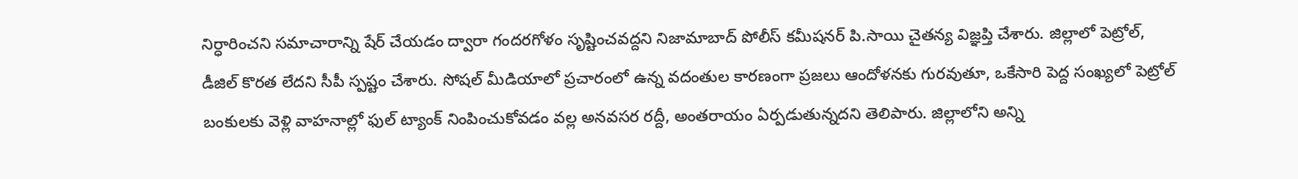నిర్ధారించని సమాచారాన్ని షేర్ చేయడం ద్వారా గందరగోళం సృష్టించవద్దని నిజామాబాద్ పోలీస్ కమీషనర్ పి.సాయి చైతన్య విజ్ఞప్తి చేశారు. జిల్లాలో పెట్రోల్, డీజిల్ కొరత లేదని సీపీ స్పష్టం చేశారు. సోషల్ మీడియాలో ప్రచారంలో ఉన్న వదంతుల కారణంగా ప్రజలు ఆందోళనకు గురవుతూ, ఒకేసారి పెద్ద సంఖ్యలో పెట్రోల్ బంకులకు వెళ్లి వాహనాల్లో ఫుల్ ట్యాంక్ నింపించుకోవడం వల్ల అనవసర రద్దీ, అంతరాయం ఏర్పడుతున్నదని తెలిపారు. జిల్లాలోని అన్ని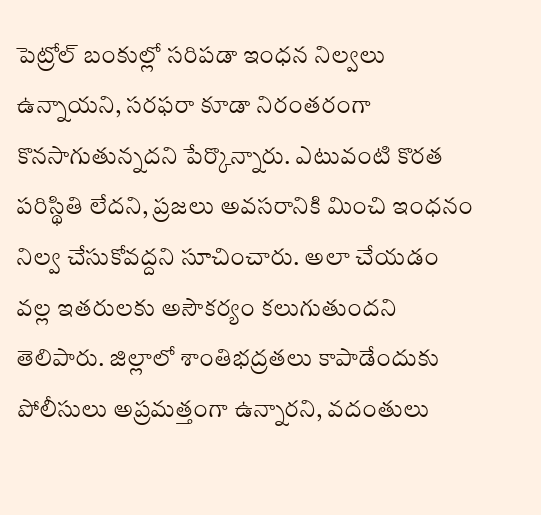పెట్రోల్ బంకుల్లో సరిపడా ఇంధన నిల్వలు ఉన్నాయని, సరఫరా కూడా నిరంతరంగా కొనసాగుతున్నదని పేర్కొన్నారు. ఎటువంటి కొరత పరిస్థితి లేదని, ప్రజలు అవసరానికి మించి ఇంధనం నిల్వ చేసుకోవద్దని సూచించారు. అలా చేయడం వల్ల ఇతరులకు అసౌకర్యం కలుగుతుందని తెలిపారు. జిల్లాలో శాంతిభద్రతలు కాపాడేందుకు పోలీసులు అప్రమత్తంగా ఉన్నారని, వదంతులు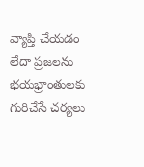వ్యాప్తి చేయడం లేదా ప్రజలను భయభ్రాంతులకు గురిచేసే చర్యలు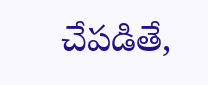చేపడితే,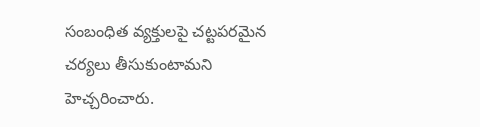సంబంధిత వ్యక్తులపై చట్టపరమైన చర్యలు తీసుకుంటామని హెచ్చరించారు.